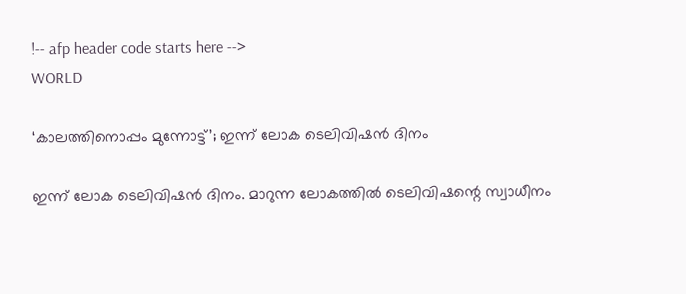!-- afp header code starts here -->
WORLD

‘കാലത്തിനൊപ്പം മുന്നോട്ട്’; ഇന്ന് ലോക ടെലിവിഷൻ ദിനം

ഇന്ന് ലോക ടെലിവിഷൻ ദിനം. മാറുന്ന ലോകത്തിൽ ടെലിവിഷന്റെ സ്വാധീനം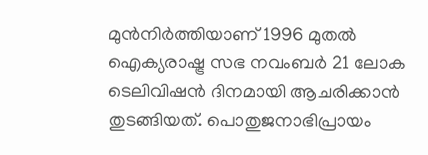മുൻനിർത്തിയാണ് 1996 മുതൽ ഐക്യരാഷ്ട്ര സഭ നവംബർ 21 ലോക ടെലിവിഷൻ ദിനമായി ആചരിക്കാൻ തുടങ്ങിയത്. പൊതുജനാഭിപ്രായം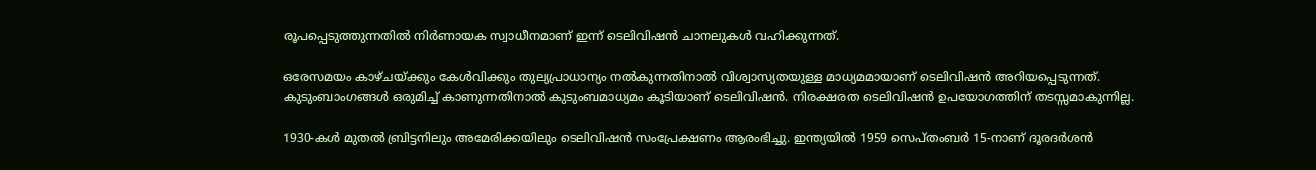രൂപപ്പെടുത്തുന്നതിൽ നിർണായക സ്വാധീനമാണ് ഇന്ന് ടെലിവിഷൻ ചാനലുകൾ വഹിക്കുന്നത്.

ഒരേസമയം കാഴ്ചയ്ക്കും കേൾവിക്കും തുല്യപ്രാധാന്യം നൽകുന്നതിനാൽ വിശ്വാസ്യതയുള്ള മാധ്യമമായാണ് ടെലിവിഷൻ അറിയപ്പെടുന്നത്. കുടുംബാംഗങ്ങൾ ഒരുമിച്ച് കാണുന്നതിനാൽ കുടുംബമാധ്യമം കൂടിയാണ് ടെലിവിഷൻ. നിരക്ഷരത ടെലിവിഷൻ ഉപയോഗത്തിന് തടസ്സമാകുന്നില്ല.

1930-കൾ മുതൽ ബ്രിട്ടനിലും അമേരിക്കയിലും ടെലിവിഷൻ സംപ്രേക്ഷണം ആരംഭിച്ചു. ഇന്ത്യയിൽ 1959 സെപ്തംബർ 15-നാണ് ദൂരദർശൻ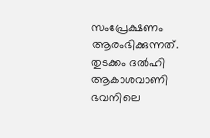സംപ്രേക്ഷണം ആരംഭിക്കുന്നത്. തുടക്കം ദൽഹി ആകാശവാണി ഭവനിലെ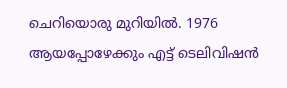ചെറിയൊരു മുറിയിൽ. 1976 ആയപ്പോഴേക്കും എട്ട് ടെലിവിഷൻ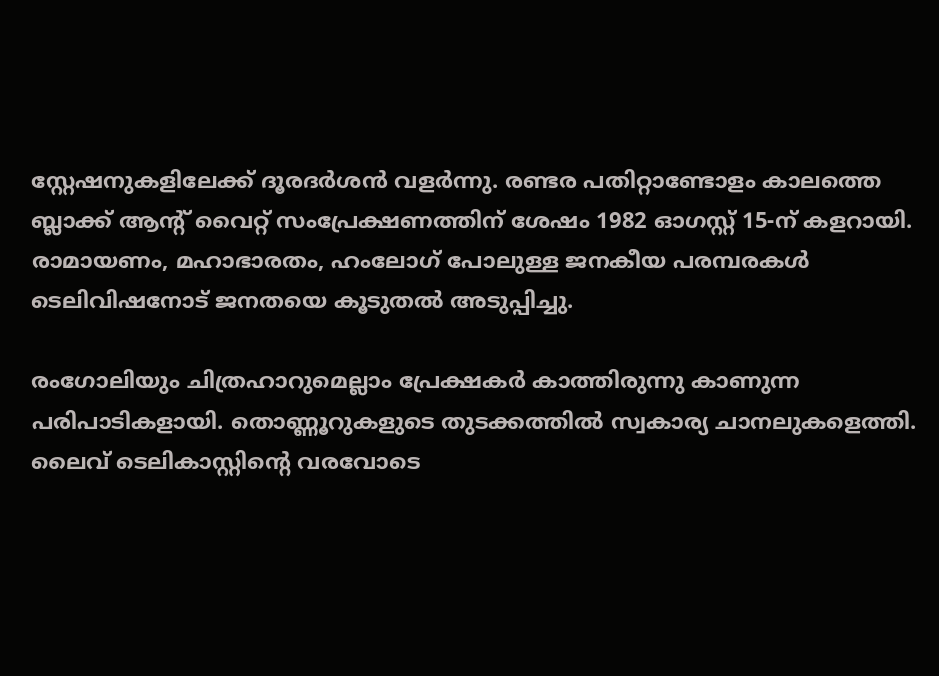സ്റ്റേഷനുകളിലേക്ക് ദൂരദർശൻ വളർന്നു. രണ്ടര പതിറ്റാണ്ടോളം കാലത്തെ ബ്ലാക്ക് ആന്റ് വൈറ്റ് സംപ്രേക്ഷണത്തിന് ശേഷം 1982 ഓഗസ്റ്റ് 15-ന് കളറായി. രാമായണം, മഹാഭാരതം, ഹംലോഗ് പോലുള്ള ജനകീയ പരമ്പരകൾ ടെലിവിഷനോട് ജനതയെ കൂടുതൽ അടുപ്പിച്ചു.

രംഗോലിയും ചിത്രഹാറുമെല്ലാം പ്രേക്ഷകർ കാത്തിരുന്നു കാണുന്ന പരിപാടികളായി. തൊണ്ണൂറുകളുടെ തുടക്കത്തിൽ സ്വകാര്യ ചാനലുകളെത്തി. ലൈവ് ടെലികാസ്റ്റിന്റെ വരവോടെ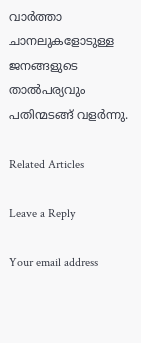വാർത്താ ചാനലുകളോടുള്ള ജനങ്ങളുടെ താൽപര്യവും പതിന്മടങ്ങ് വളർന്നു.

Related Articles

Leave a Reply

Your email address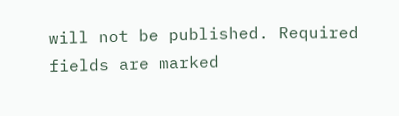will not be published. Required fields are marked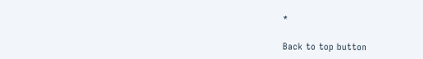*

Back to top button